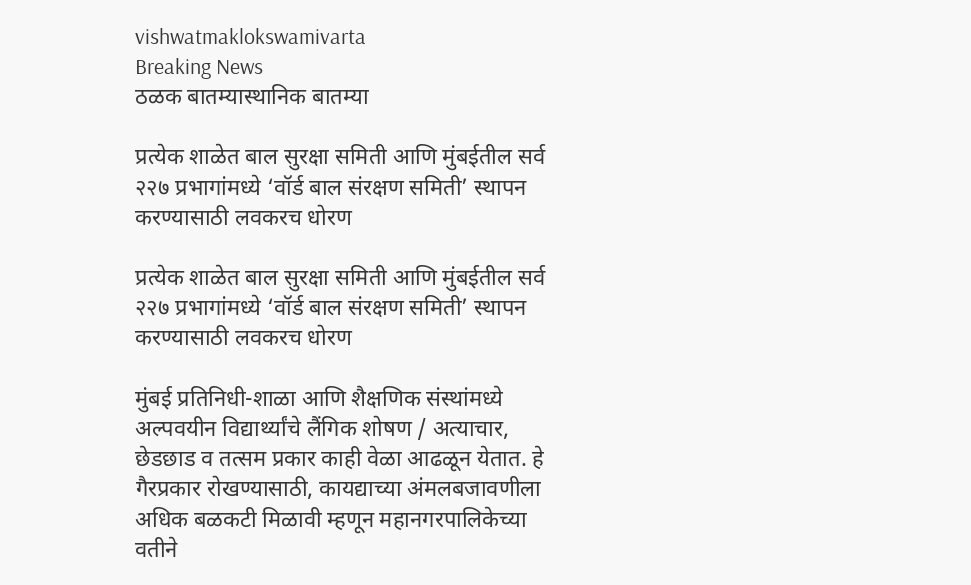vishwatmaklokswamivarta
Breaking News
ठळक बातम्यास्थानिक बातम्या

प्रत्येक शाळेत बाल सुरक्षा समिती आणि मुंबईतील सर्व २२७ प्रभागांमध्ये ‘वॉर्ड बाल संरक्षण समिती’ स्थापन करण्यासाठी लवकरच धोरण

प्रत्येक शाळेत बाल सुरक्षा समिती आणि मुंबईतील सर्व २२७ प्रभागांमध्ये ‘वॉर्ड बाल संरक्षण समिती’ स्थापन करण्यासाठी लवकरच धोरण

मुंबई प्रतिनिधी-शाळा आणि शैक्षणिक संस्थांमध्ये अल्पवयीन विद्यार्थ्यांचे लैंगिक शोषण / अत्याचार, छेडछाड व तत्सम प्रकार काही वेळा आढळून येतात. हे गैरप्रकार रोखण्यासाठी, कायद्याच्या अंमलबजावणीला अधिक बळकटी मिळावी म्हणून महानगरपालिकेच्या वतीने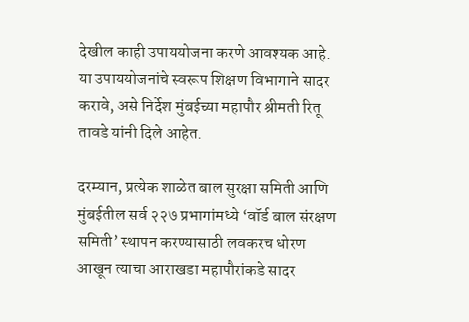देखील काही उपाययोजना करणे आवश्यक आहे. या उपाययोजनांचे स्वरूप शिक्षण विभागाने सादर करावे, असे निर्देश मुंबईच्या महापौर श्रीमती रितू तावडे यांनी दिले आहेत.

दरम्यान, प्रत्येक शाळेत बाल सुरक्षा समिती आणि मुंबईतील सर्व २२७ प्रभागांमध्ये ‘वॉर्ड बाल संरक्षण समिती’ स्थापन करण्यासाठी लवकरच धोरण आखून त्याचा आराखडा महापौरांकडे सादर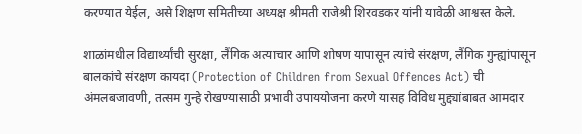करण्यात येईल, असे शिक्षण समितीच्या अध्यक्ष श्रीमती राजेश्री शिरवडकर यांनी यावेळी आश्वस्त केले.

शाळांमधील विद्यार्थ्यांची सुरक्षा, लैंगिक अत्याचार आणि शोषण यापासून त्यांचे संरक्षण, लैंगिक गुन्ह्यांपासून बालकांचे संरक्षण कायदा (Protection of Children from Sexual Offences Act) ची अंमलबजावणी, तत्सम गुन्हे रोखण्यासाठी प्रभावी उपाययोजना करणे यासह विविध मुद्द्यांबाबत आमदार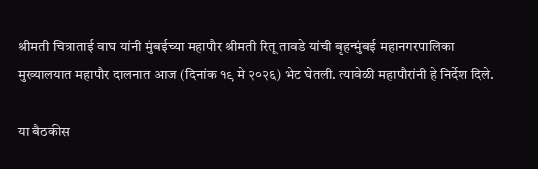श्रीमती चित्राताई वाघ यांनी मुंबईच्या महापौर श्रीमती रितू तावडे यांची बृहन्मुंबई महानगरपालिका मुख्यालयात महापौर दालनात आज (दिनांक १९ मे २०२६) भेट घेतली. त्यावेळी महापौरांनी हे निर्देश दिले.

या बैठकीस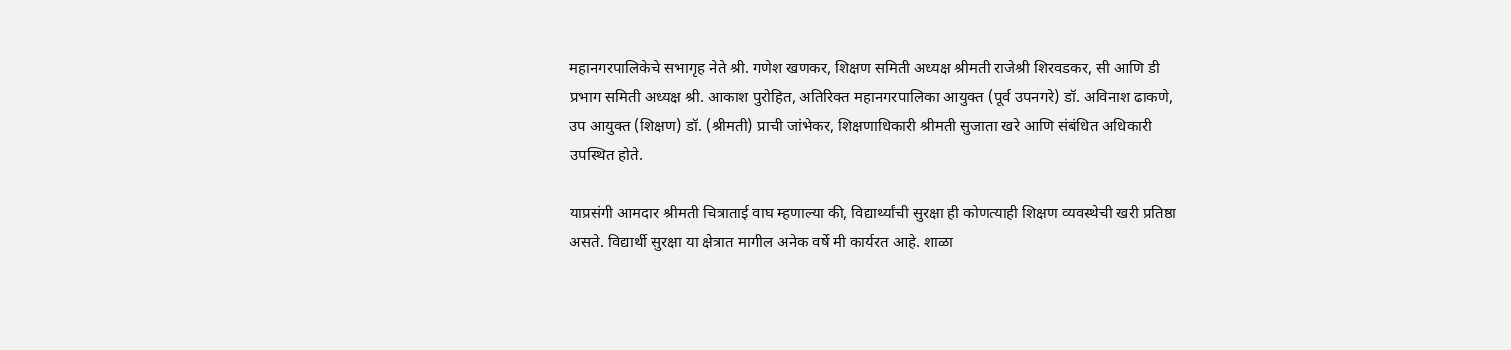महानगरपालिकेचे सभागृह नेते श्री. गणेश खणकर, शिक्षण समिती अध्यक्ष श्रीमती राजेश्री शिरवडकर, सी आणि डी प्रभाग समिती अध्यक्ष श्री. आकाश पुरोहित, अतिरिक्त महानगरपालिका आयुक्त (पूर्व उपनगरे) डॉ. अविनाश ढाकणे, उप आयुक्त (शिक्षण) डॉ. (श्रीमती) प्राची जांभेकर, शिक्षणाधिकारी श्रीमती सुजाता खरे आणि संबंधित अधिकारी उपस्थित होते.

याप्रसंगी आमदार श्रीमती चित्राताई वाघ म्हणाल्या की, विद्यार्थ्यांची सुरक्षा ही कोणत्याही शिक्षण व्यवस्थेची खरी प्रतिष्ठा असते. विद्यार्थी सुरक्षा या क्षेत्रात मागील अनेक वर्षे मी कार्यरत आहे. शाळा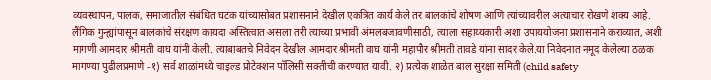व्यवस्थापन, पालक, समाजातील संबंधित घटक यांच्यासोबत प्रशासनाने देखील एकत्रित कार्य केले तर बालकांचे शोषण आणि त्यांच्यावरील अत्याचार रोखणे शक्य आहे. लैंगिक गुन्ह्यांपासून बालकांचे संरक्षण कायदा अस्तित्वात असला तरी त्याच्या प्रभावी अंमलबजावणीसाठी, त्याला सहाय्यकारी अशा उपाययोजना प्रशासनाने कराव्यात, अशी मागणी आमदार श्रीमती वाघ यांनी केली. त्याबाबतचे निवेदन देखील आमदार श्रीमती वाघ यांनी महापौर श्रीमती तावडे यांना सादर केले.या निवेदनात नमूद केलेल्या ठळक मागण्या पुढीलप्रमाणे -१) सर्व शाळांमध्ये चाइल्ड प्रोटेक्शन पॉलिसी सक्तीची करण्यात यावी. २) प्रत्येक शाळेत बाल सुरक्षा समिती (child safety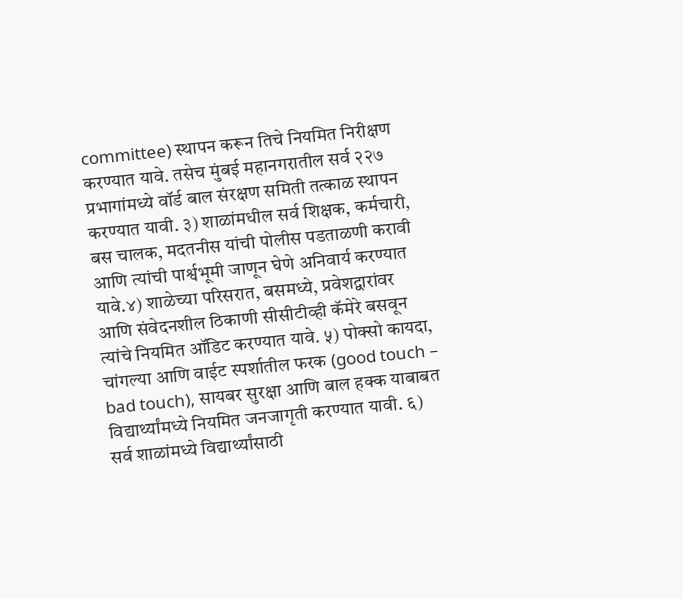committee) स्थापन करून तिचे नियमित निरीक्षण करण्यात यावे. तसेच मुंबई महानगरातील सर्व २२७ प्रभागांमध्ये वॉर्ड बाल संरक्षण समिती तत्काळ स्थापन करण्यात यावी. ३) शाळांमधील सर्व शिक्षक, कर्मचारी, बस चालक, मदतनीस यांची पोलीस पडताळणी करावी आणि त्यांची पार्श्वभूमी जाणून घेणे अनिवार्य करण्यात यावे.४) शाळेच्या परिसरात, बसमध्ये, प्रवेशद्वारांवर आणि संवेदनशील ठिकाणी सीसीटीव्ही कॅमेरे बसवून त्यांचे नियमित ऑडिट करण्यात यावे. ५) पोक्सो कायदा, चांगल्या आणि वाईट स्पर्शातील फरक (good touch – bad touch), सायबर सुरक्षा आणि बाल हक्क याबाबत विद्यार्थ्यांमध्ये नियमित जनजागृती करण्यात यावी. ६) सर्व शाळांमध्ये विद्यार्थ्यांसाठी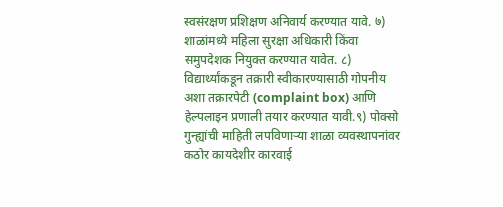स्वसंरक्षण प्रशिक्षण अनिवार्य करण्यात यावे. ७) शाळांमध्ये महिला सुरक्षा अधिकारी किंवा समुपदेशक नियुक्त करण्यात यावेत. ८) विद्यार्थ्यांकडून तक्रारी स्वीकारण्यासाठी गोपनीय अशा तक्रारपेटी (complaint box) आणि हेल्पलाइन प्रणाली तयार करण्यात यावी.९) पोक्सो गुन्ह्यांची माहिती लपविणाऱ्या शाळा व्यवस्थापनांवर कठोर कायदेशीर कारवाई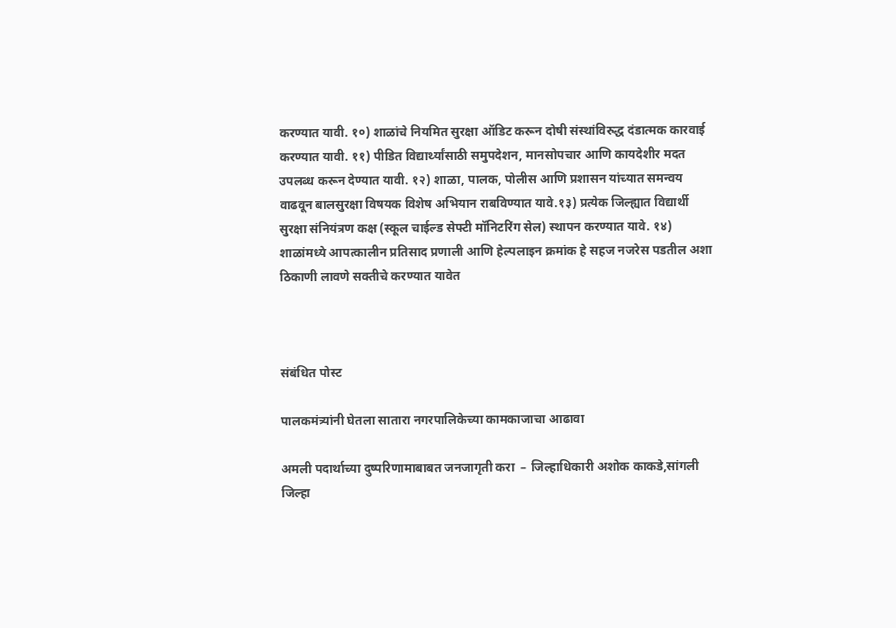करण्यात यावी. १०) शाळांचे नियमित सुरक्षा ऑडिट करून दोषी संस्थांविरुद्ध दंडात्मक कारवाई करण्यात यावी. ११) पीडित विद्यार्थ्यांसाठी समुपदेशन, मानसोपचार आणि कायदेशीर मदत उपलब्ध करून देण्यात यावी. १२) शाळा, पालक, पोलीस आणि प्रशासन यांच्यात समन्वय वाढवून बालसुरक्षा विषयक विशेष अभियान राबविण्यात यावे.१३) प्रत्येक जिल्ह्यात विद्यार्थी सुरक्षा संनियंत्रण कक्ष (स्कूल चाईल्ड सेफ्टी मॉनिटरिंग सेल) स्थापन करण्यात यावे. १४) शाळांमध्ये आपत्कालीन प्रतिसाद प्रणाली आणि हेल्पलाइन क्रमांक हे सहज नजरेस पडतील अशा ठिकाणी लावणे सक्तीचे करण्यात यावेत



संबंधित पोस्ट

पालकमंत्र्यांनी घेतला सातारा नगरपालिकेच्या कामकाजाचा आढावा

अमली पदार्थाच्या दुष्परिणामाबाबत जनजागृती करा  – जिल्हाधिकारी अशोक काकडे,सांगली जिल्हा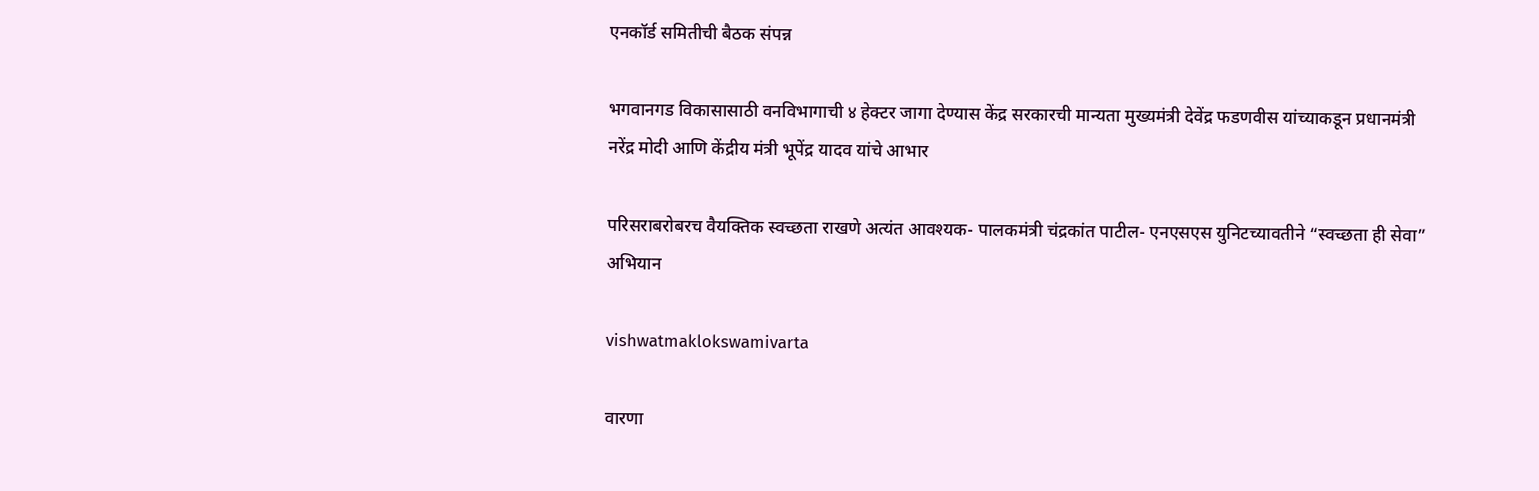एनकॉर्ड समितीची बैठक संपन्न

भगवानगड विकासासाठी वनविभागाची ४ हेक्टर जागा देण्यास केंद्र सरकारची मान्यता मुख्यमंत्री देवेंद्र फडणवीस यांच्याकडून प्रधानमंत्री नरेंद्र मोदी आणि केंद्रीय मंत्री भूपेंद्र यादव यांचे आभार

परिसराबरोबरच वैयक्तिक स्वच्छता राखणे अत्यंत आवश्यक- पालकमंत्री चंद्रकांत पाटील- एनएसएस युनिटच्यावतीने “स्वच्छता ही सेवा” अभियान

vishwatmaklokswamivarta

वारणा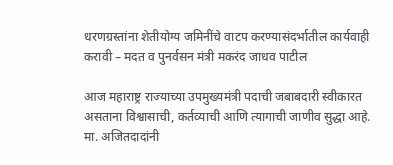धरणग्रस्तांना शेतीयोग्य जमिनींचे वाटप करण्यासंदर्भातील कार्यवाही करावी – मदत व पुनर्वसन मंत्री मकरंद जाधव पाटील

आज महाराष्ट्र राज्याच्या उपमुख्यमंत्री पदाची जबाबदारी स्वीकारत असताना विश्वासाची, कर्तव्याची आणि त्यागाची जाणीव सुद्धा आहे. मा. अजितदादांनी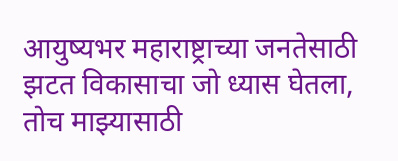आयुष्यभर महाराष्ट्राच्या जनतेसाठी झटत विकासाचा जो ध्यास घेतला, तोच माझ्यासाठी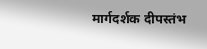मार्गदर्शक दीपस्तंभ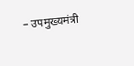– उपमुख्यमंत्री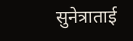सुनेत्राताई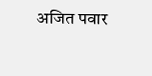अजित पवार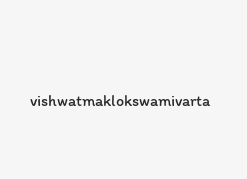vishwatmaklokswamivarta